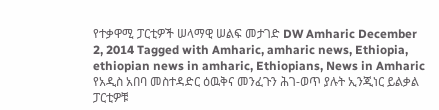የተቃዋሚ ፓርቲዎች ሠላማዊ ሠልፍ መታገድ DW Amharic December 2, 2014 Tagged with Amharic, amharic news, Ethiopia, ethiopian news in amharic, Ethiopians, News in Amharic የአዲስ አበባ መስተዳድር ዕዉቅና መንፈጉን ሕገ-ወጥ ያሉት ኢንጂነር ይልቃል ፓርቲዎቹ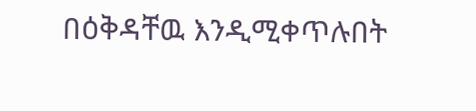በዕቅዳቸዉ እንዲሚቀጥሉበት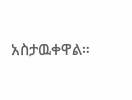አስታዉቀዋል።